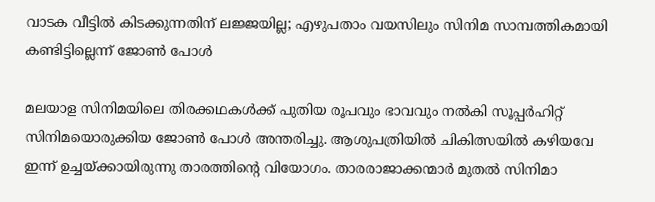വാടക വീട്ടില്‍ കിടക്കുന്നതിന് ലജ്ജയില്ല; എഴുപതാം വയസിലും സിനിമ സാമ്പത്തികമായി കണ്ടിട്ടില്ലെന്ന് ജോണ്‍ പോള്‍

മലയാള സിനിമയിലെ തിരക്കഥകള്‍ക്ക് പുതിയ രൂപവും ഭാവവും നല്‍കി സൂപ്പര്‍ഹിറ്റ് സിനിമയൊരുക്കിയ ജോണ്‍ പോള്‍ അന്തരിച്ചു. ആശുപത്രിയില്‍ ചികിത്സയില്‍ കഴിയവേ ഇന്ന് ഉച്ചയ്ക്കായിരുന്നു താരത്തിന്റെ വിയോഗം. താരരാജാക്കന്മാര്‍ മുതല്‍ സിനിമാ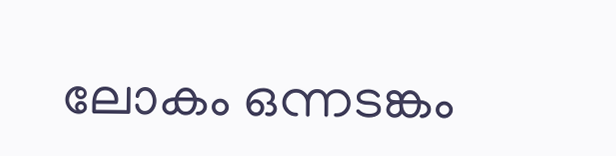ലോകം ഒന്നടങ്കം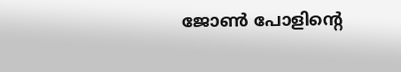ജോണ്‍ പോളിന്റെ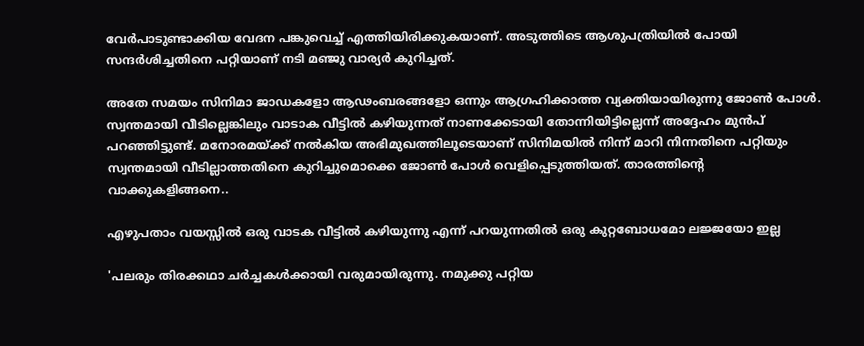വേര്‍പാടുണ്ടാക്കിയ വേദന പങ്കുവെച്ച് എത്തിയിരിക്കുകയാണ്. അടുത്തിടെ ആശുപത്രിയില്‍ പോയി സന്ദര്‍ശിച്ചതിനെ പറ്റിയാണ് നടി മഞ്ജു വാര്യര്‍ കുറിച്ചത്.

അതേ സമയം സിനിമാ ജാഡകളോ ആഢംബരങ്ങളോ ഒന്നും ആഗ്രഹിക്കാത്ത വ്യക്തിയായിരുന്നു ജോണ്‍ പോള്‍. സ്വന്തമായി വീടില്ലെങ്കിലും വാടാക വീട്ടില്‍ കഴിയുന്നത് നാണക്കേടായി തോന്നിയിട്ടില്ലെന്ന് അദ്ദേഹം മുന്‍പ് പറഞ്ഞിട്ടുണ്ട്. മനോരമയ്ക്ക് നല്‍കിയ അഭിമുഖത്തിലൂടെയാണ് സിനിമയില്‍ നിന്ന് മാറി നിന്നതിനെ പറ്റിയും സ്വന്തമായി വീടില്ലാത്തതിനെ കുറിച്ചുമൊക്കെ ജോണ്‍ പോള്‍ വെളിപ്പെടുത്തിയത്. താരത്തിന്റെ വാക്കുകളിങ്ങനെ..

എഴുപതാം വയസ്സില്‍ ഒരു വാടക വീട്ടില്‍ കഴിയുന്നു എന്ന് പറയുന്നതില്‍ ഒരു കുറ്റബോധമോ ലജ്ജയോ ഇല്ല

'പലരും തിരക്കഥാ ചര്‍ച്ചകള്‍ക്കായി വരുമായിരുന്നു. നമുക്കു പറ്റിയ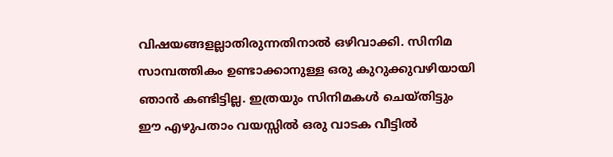വിഷയങ്ങളല്ലാതിരുന്നതിനാല്‍ ഒഴിവാക്കി. സിനിമ സാമ്പത്തികം ഉണ്ടാക്കാനുള്ള ഒരു കുറുക്കുവഴിയായി ഞാന്‍ കണ്ടിട്ടില്ല. ഇത്രയും സിനിമകള്‍ ചെയ്തിട്ടും ഈ എഴുപതാം വയസ്സില്‍ ഒരു വാടക വീട്ടില്‍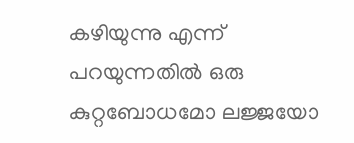കഴിയുന്നു എന്ന് പറയുന്നതില്‍ ഒരു കുറ്റബോധമോ ലജ്ജയോ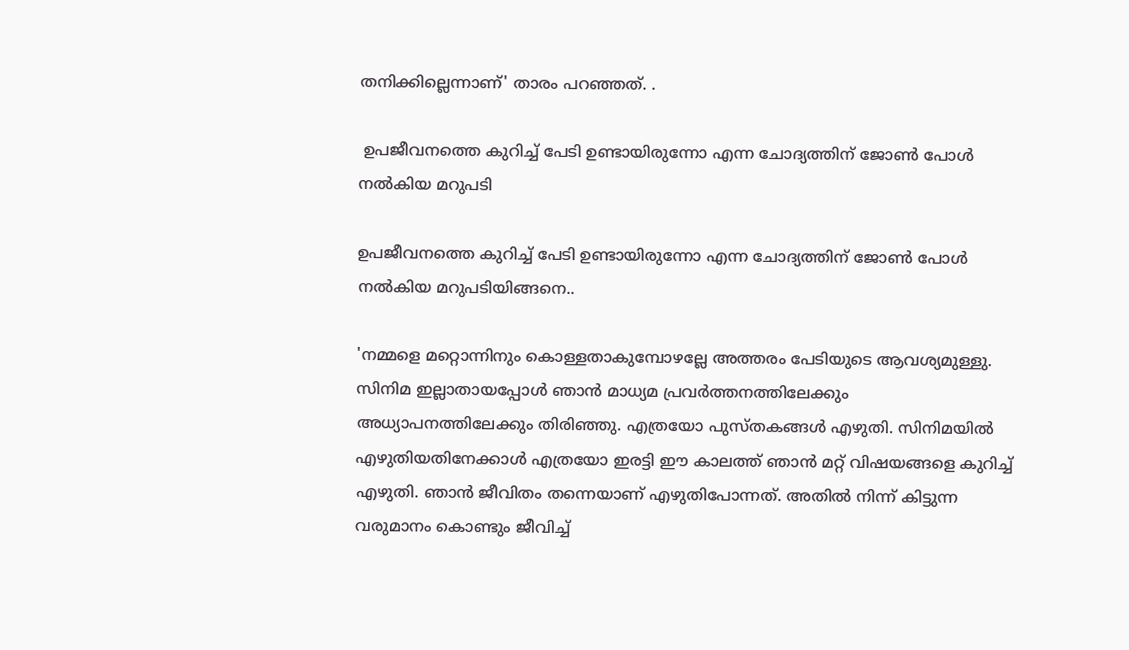തനിക്കില്ലെന്നാണ്' താരം പറഞ്ഞത്. .

 ഉപജീവനത്തെ കുറിച്ച് പേടി ഉണ്ടായിരുന്നോ എന്ന ചോദ്യത്തിന് ജോണ്‍ പോള്‍ നല്‍കിയ മറുപടി

ഉപജീവനത്തെ കുറിച്ച് പേടി ഉണ്ടായിരുന്നോ എന്ന ചോദ്യത്തിന് ജോണ്‍ പോള്‍ നല്‍കിയ മറുപടിയിങ്ങനെ..

'നമ്മളെ മറ്റൊന്നിനും കൊള്ളതാകുമ്പോഴല്ലേ അത്തരം പേടിയുടെ ആവശ്യമുള്ളു. സിനിമ ഇല്ലാതായപ്പോള്‍ ഞാന്‍ മാധ്യമ പ്രവര്‍ത്തനത്തിലേക്കും അധ്യാപനത്തിലേക്കും തിരിഞ്ഞു. എത്രയോ പുസ്തകങ്ങള്‍ എഴുതി. സിനിമയില്‍ എഴുതിയതിനേക്കാള്‍ എത്രയോ ഇരട്ടി ഈ കാലത്ത് ഞാന്‍ മറ്റ് വിഷയങ്ങളെ കുറിച്ച് എഴുതി. ഞാന്‍ ജീവിതം തന്നെയാണ് എഴുതിപോന്നത്. അതില്‍ നിന്ന് കിട്ടുന്ന വരുമാനം കൊണ്ടും ജീവിച്ച്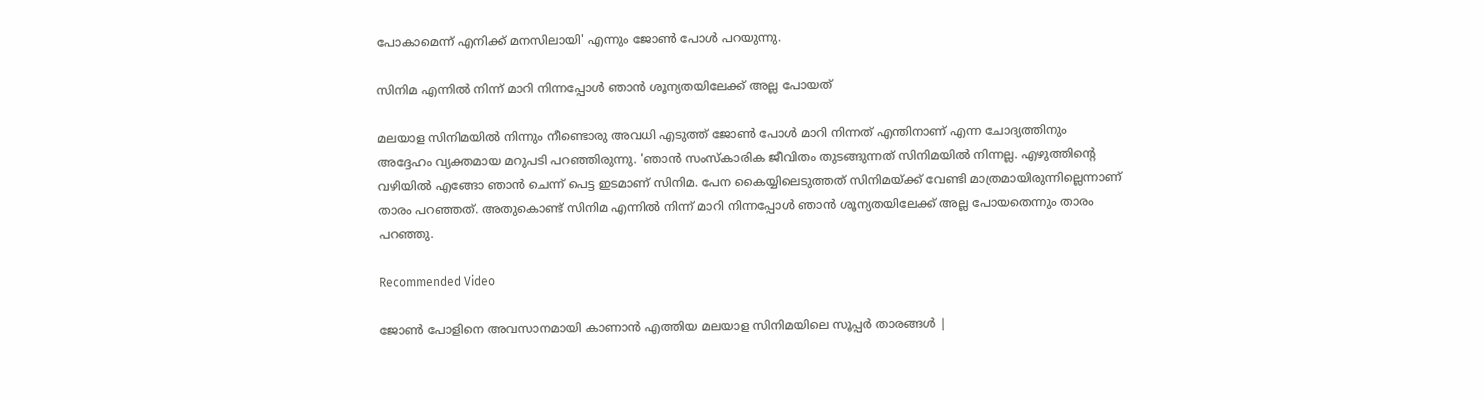പോകാമെന്ന് എനിക്ക് മനസിലായി' എന്നും ജോണ്‍ പോള്‍ പറയുന്നു.

സിനിമ എന്നില്‍ നിന്ന് മാറി നിന്നപ്പോള്‍ ഞാന്‍ ശൂന്യതയിലേക്ക് അല്ല പോയത്

മലയാള സിനിമയില്‍ നിന്നും നീണ്ടൊരു അവധി എടുത്ത് ജോണ്‍ പോള്‍ മാറി നിന്നത് എന്തിനാണ് എന്ന ചോദ്യത്തിനും അദ്ദേഹം വ്യക്തമായ മറുപടി പറഞ്ഞിരുന്നു. 'ഞാന്‍ സംസ്‌കാരിക ജീവിതം തുടങ്ങുന്നത് സിനിമയില്‍ നിന്നല്ല. എഴുത്തിന്റെ വഴിയില്‍ എങ്ങോ ഞാന്‍ ചെന്ന് പെട്ട ഇടമാണ് സിനിമ. പേന കൈയ്യിലെടുത്തത് സിനിമയ്ക്ക് വേണ്ടി മാത്രമായിരുന്നില്ലെന്നാണ് താരം പറഞ്ഞത്. അതുകൊണ്ട് സിനിമ എന്നില്‍ നിന്ന് മാറി നിന്നപ്പോള്‍ ഞാന്‍ ശൂന്യതയിലേക്ക് അല്ല പോയതെന്നും താരം പറഞ്ഞു.

Recommended Video

ജോൺ പോളിനെ അവസാനമായി കാണാൻ എത്തിയ മലയാള സിനിമയിലെ സൂപ്പർ താരങ്ങൾ |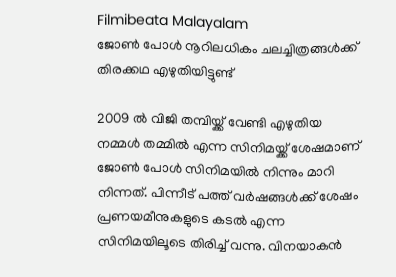Filmibeata Malayalam
ജോണ്‍ പോള്‍ നൂറിലധികം ചലച്ചിത്രങ്ങള്‍ക്ക് തിരക്കഥ എഴുതിയിട്ടുണ്ട്

2009 ല്‍ വിജി തമ്പിയ്ക്ക് വേണ്ടി എഴുതിയ നമ്മള്‍ തമ്മില്‍ എന്ന സിനിമയ്ക്ക് ശേഷമാണ് ജോണ്‍ പോള്‍ സിനിമയില്‍ നിന്നും മാറി നിന്നത്. പിന്നീട് പത്ത് വര്‍ഷങ്ങള്‍ക്ക് ശേഷം പ്രണയമീനുകളുടെ കടല്‍ എന്ന സിനിമയിലൂടെ തിരിച്ച് വന്നു. വിനയാകന്‍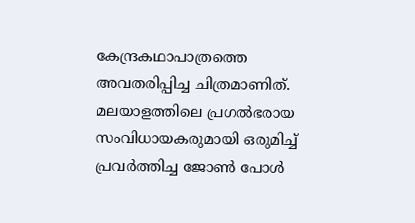കേന്ദ്രകഥാപാത്രത്തെ അവതരിപ്പിച്ച ചിത്രമാണിത്. മലയാളത്തിലെ പ്രഗല്‍ഭരായ സംവിധായകരുമായി ഒരുമിച്ച് പ്രവര്‍ത്തിച്ച ജോണ്‍ പോള്‍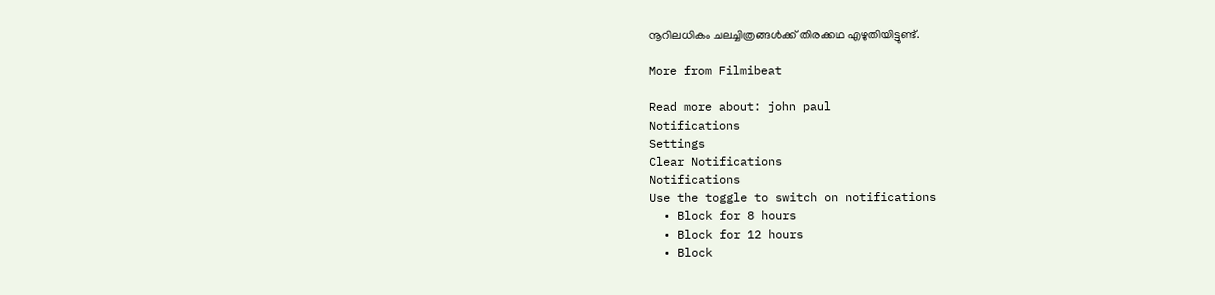നൂറിലധികം ചലച്ചിത്രങ്ങള്‍ക്ക് തിരക്കഥ എഴുതിയിട്ടുണ്ട്.

More from Filmibeat

Read more about: john paul
Notifications
Settings
Clear Notifications
Notifications
Use the toggle to switch on notifications
  • Block for 8 hours
  • Block for 12 hours
  • Block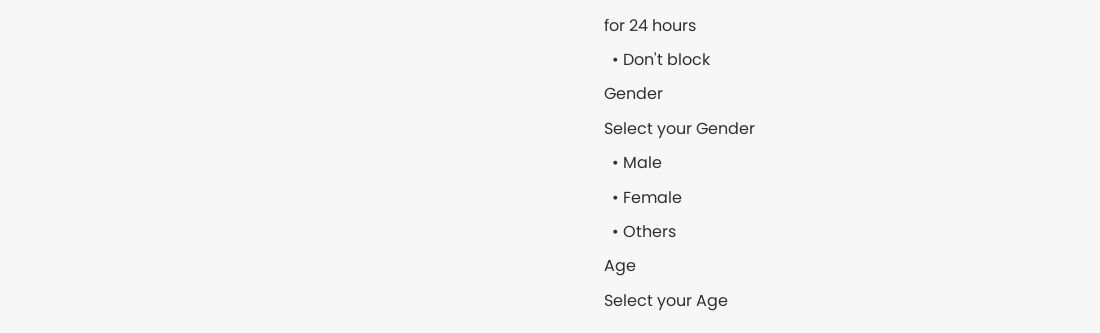for 24 hours
  • Don't block
Gender
Select your Gender
  • Male
  • Female
  • Others
Age
Select your Age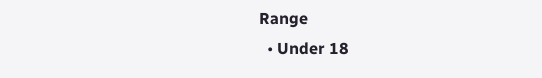Range
  • Under 18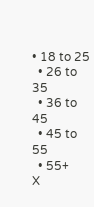• 18 to 25
  • 26 to 35
  • 36 to 45
  • 45 to 55
  • 55+
X